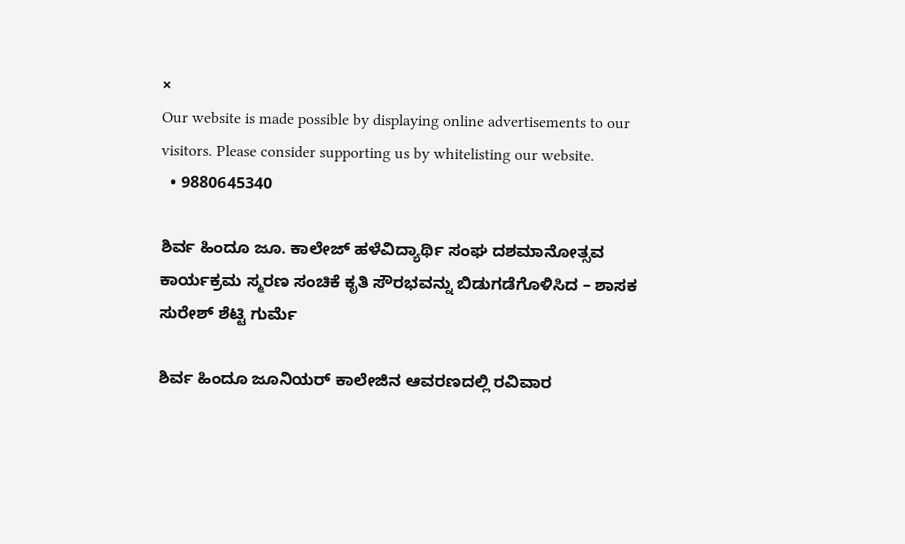×
Our website is made possible by displaying online advertisements to our visitors. Please consider supporting us by whitelisting our website.
  • 9880645340

ಶಿರ್ವ ಹಿಂದೂ ಜೂ. ಕಾಲೇಜ್ ಹಳೆವಿದ್ಯಾರ್ಥಿ ಸಂಘ ದಶಮಾನೋತ್ಸವ ಕಾರ್ಯಕ್ರಮ ಸ್ಮರಣ ಸಂಚಿಕೆ ಕೃತಿ ಸೌರಭವನ್ನು ಬಿಡುಗಡೆಗೊಳಿಸಿದ – ಶಾಸಕ ಸುರೇಶ್ ಶೆಟ್ಟಿ ಗುರ್ಮೆ

ಶಿರ್ವ ಹಿಂದೂ ಜೂನಿಯರ್ ಕಾಲೇಜಿನ ಆವರಣದಲ್ಲಿ ರವಿವಾರ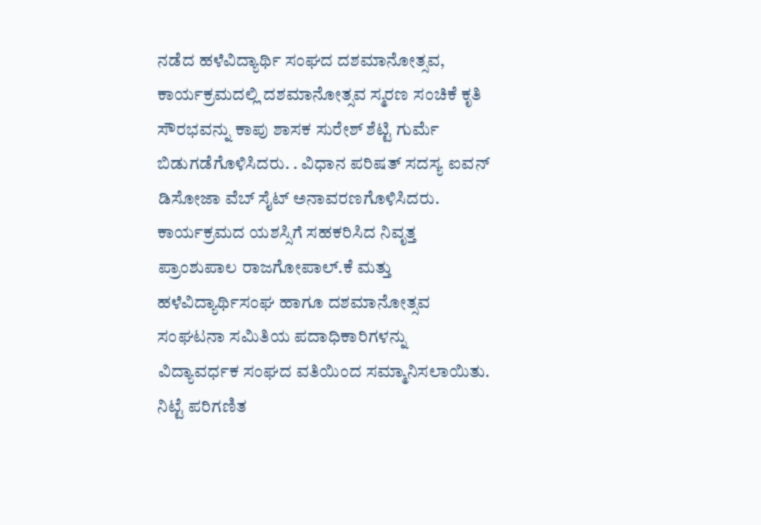ನಡೆದ ಹಳೆವಿದ್ಯಾರ್ಥಿ ಸಂಘದ ದಶಮಾನೋತ್ಸವ, ಕಾರ್ಯಕ್ರಮದಲ್ಲಿ ದಶಮಾನೋತ್ಸವ ಸ್ಮರಣ ಸಂಚಿಕೆ ಕೃತಿ ಸೌರಭವನ್ನು ಕಾಪು ಶಾಸಕ ಸುರೇಶ್ ಶೆಟ್ಟಿ ಗುರ್ಮೆ ಬಿಡುಗಡೆಗೊಳಿಸಿದರು. . ವಿಧಾನ ಪರಿಷತ್ ಸದಸ್ಯ ಐವನ್ ಡಿಸೋಜಾ ವೆಬ್ ಸೈಟ್ ಅನಾವರಣಗೊಳಿಸಿದರು. ಕಾರ್ಯಕ್ರಮದ ಯಶಸ್ಸಿಗೆ ಸಹಕರಿಸಿದ ನಿವೃತ್ತ ಪ್ರಾಂಶುಪಾಲ ರಾಜಗೋಪಾಲ್.ಕೆ ಮತ್ತು ಹಳೆವಿದ್ಯಾರ್ಥಿಸಂಘ ಹಾಗೂ ದಶಮಾನೋತ್ಸವ ಸಂಘಟನಾ ಸಮಿತಿಯ ಪದಾಧಿಕಾರಿಗಳನ್ನು ವಿದ್ಯಾವರ್ಧಕ ಸಂಘದ ವತಿಯಿಂದ ಸಮ್ಮಾನಿಸಲಾಯಿತು. ನಿಟ್ಟೆ ಪರಿಗಣಿತ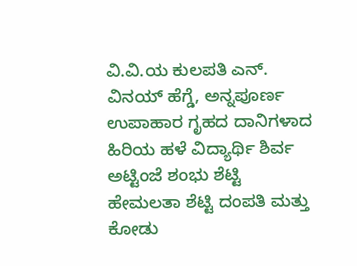ವಿ.ವಿ.ಯ ಕುಲಪತಿ ಎನ್. ವಿನಯ್‌ ಹೆಗ್ಡೆ, ಅನ್ನಪೂರ್ಣ ಉಪಾಹಾರ ಗೃಹದ ದಾನಿಗಳಾದ ಹಿರಿಯ ಹಳೆ ವಿದ್ಯಾರ್ಥಿ ಶಿರ್ವ ಅಟ್ಟಿಂಜೆ ಶಂಭು ಶೆಟ್ಟಿ ಹೇಮಲತಾ ಶೆಟ್ಟಿ ದಂಪತಿ ಮತ್ತು ಕೋಡು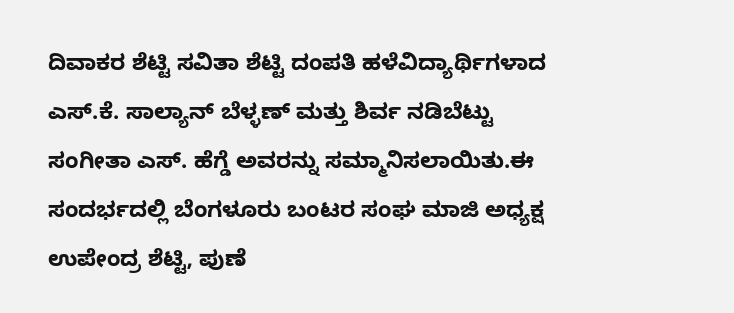ದಿವಾಕರ ಶೆಟ್ಟಿ ಸವಿತಾ ಶೆಟ್ಟಿ ದಂಪತಿ ಹಳೆವಿದ್ಯಾರ್ಥಿಗಳಾದ ಎಸ್.ಕೆ. ಸಾಲ್ಯಾನ್‌ ಬೆಳ್ಳಣ್ ಮತ್ತು ಶಿರ್ವ ನಡಿಬೆಟ್ಟು ಸಂಗೀತಾ ಎಸ್‌. ಹೆಗ್ಡೆ ಅವರನ್ನು ಸಮ್ಮಾನಿಸಲಾಯಿತು.ಈ ಸಂದರ್ಭದಲ್ಲಿ ಬೆಂಗಳೂರು ಬಂಟರ ಸಂಘ ಮಾಜಿ ಅಧ್ಯಕ್ಷ ಉಪೇಂದ್ರ ಶೆಟ್ಟಿ, ಪುಣೆ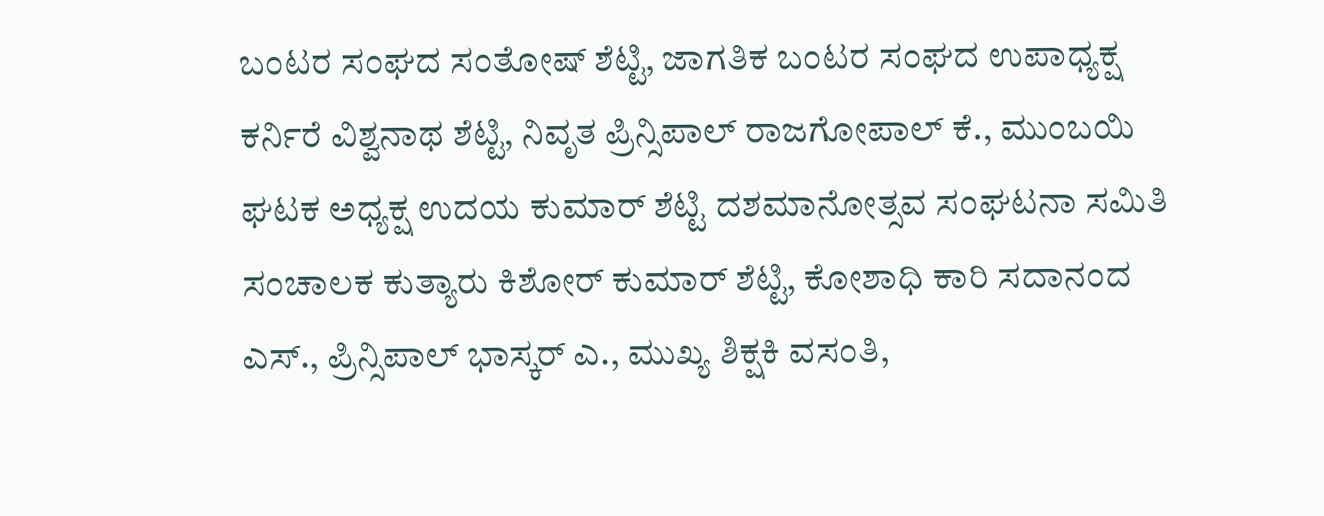ಬಂಟರ ಸಂಘದ ಸಂತೋಷ್‌ ಶೆಟ್ಟಿ, ಜಾಗತಿಕ ಬಂಟರ ಸಂಘದ ಉಪಾಧ್ಯಕ್ಷ ಕರ್ನಿರೆ ವಿಶ್ವನಾಥ ಶೆಟ್ಟಿ, ನಿವೃತ ಪ್ರಿನ್ಸಿಪಾಲ್ ರಾಜಗೋಪಾಲ್ ಕೆ., ಮುಂಬಯಿ ಘಟಕ ಅಧ್ಯಕ್ಷ ಉದಯ ಕುಮಾರ್ ಶೆಟ್ಟಿ ದಶಮಾನೋತ್ಸವ ಸಂಘಟನಾ ಸಮಿತಿ ಸಂಚಾಲಕ ಕುತ್ಯಾರು ಕಿಶೋರ್ ಕುಮಾರ್ ಶೆಟ್ಟಿ, ಕೋಶಾಧಿ ಕಾರಿ ಸದಾನಂದ ಎಸ್., ಪ್ರಿನ್ಸಿಪಾಲ್ ಭಾಸ್ಕರ್ ಎ., ಮುಖ್ಯ ಶಿಕ್ಷಕಿ ವಸಂತಿ,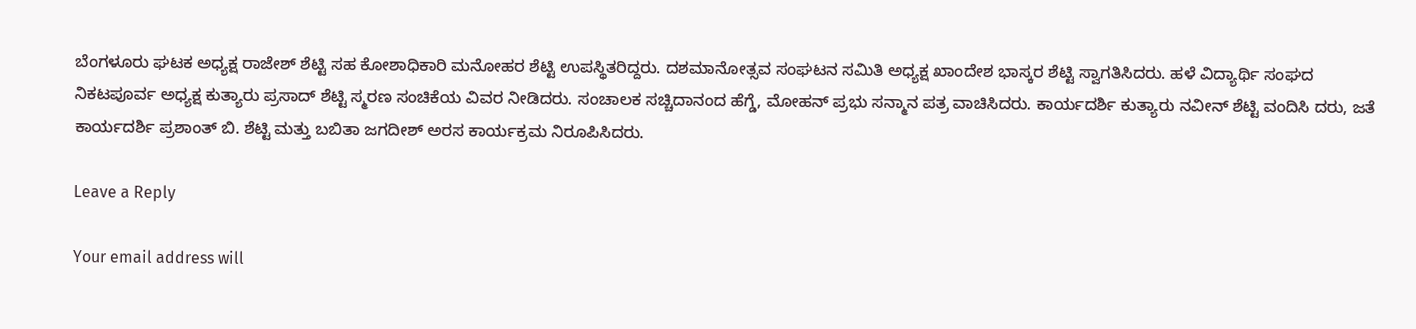ಬೆಂಗಳೂರು ಘಟಕ ಅಧ್ಯಕ್ಷ ರಾಜೇಶ್ ಶೆಟ್ಟಿ ಸಹ ಕೋಶಾಧಿಕಾರಿ ಮನೋಹರ ಶೆಟ್ಟಿ ಉಪಸ್ಥಿತರಿದ್ದರು. ದಶಮಾನೋತ್ಸವ ಸಂಘಟನ ಸಮಿತಿ ಅಧ್ಯಕ್ಷ ಖಾಂದೇಶ ಭಾಸ್ಕರ ಶೆಟ್ಟಿ ಸ್ವಾಗತಿಸಿದರು. ಹಳೆ ವಿದ್ಯಾರ್ಥಿ ಸಂಘದ ನಿಕಟಪೂರ್ವ ಅಧ್ಯಕ್ಷ ಕುತ್ಯಾರು ಪ್ರಸಾದ್ ಶೆಟ್ಟಿ ಸ್ಮರಣ ಸಂಚಿಕೆಯ ವಿವರ ನೀಡಿದರು. ಸಂಚಾಲಕ ಸಚ್ಚಿದಾನಂದ ಹೆಗ್ಡೆ, ಮೋಹನ್‌ ಪ್ರಭು ಸನ್ಮಾನ ಪತ್ರ ವಾಚಿಸಿದರು. ಕಾರ್ಯದರ್ಶಿ ಕುತ್ಯಾರು ನವೀನ್ ಶೆಟ್ಟಿ ವಂದಿಸಿ ದರು, ಜತೆ ಕಾರ್ಯದರ್ಶಿ ಪ್ರಶಾಂತ್ ಬಿ. ಶೆಟ್ಟಿ ಮತ್ತು ಬಬಿತಾ ಜಗದೀಶ್ ಅರಸ ಕಾರ್ಯಕ್ರಮ ನಿರೂಪಿಸಿದರು.

Leave a Reply

Your email address will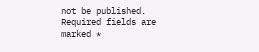not be published. Required fields are marked *